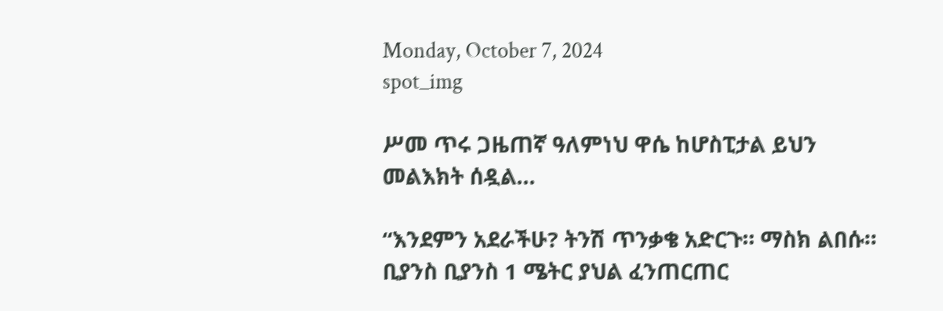Monday, October 7, 2024
spot_img

ሥመ ጥሩ ጋዜጠኛ ዓለምነህ ዋሴ ከሆስፒታል ይህን መልእክት ሰዷል…

“እንደምን አደራችሁ? ትንሽ ጥንቃቄ አድርጉ። ማስክ ልበሱ። ቢያንስ ቢያንስ 1 ሜትር ያህል ፈንጠርጠር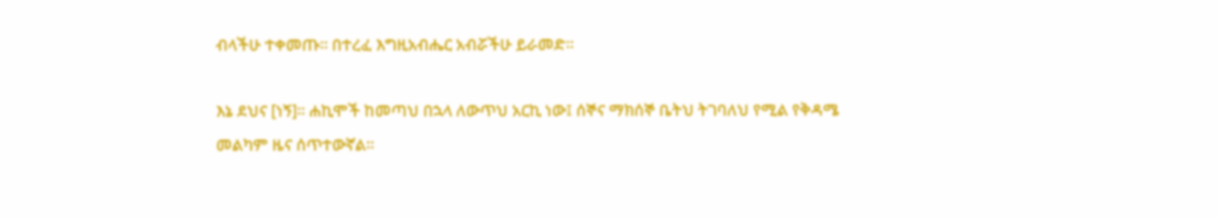ብላችሁ ተቀመጡ። በተረፈ እግዚአብሔር አብሯችሁ ይራመድ።

እኔ ደህና [ነኝ]። ሐኪሞች ከመጣህ በኋላ ለውጥህ አርኪ ነው፤ ሰኞና ማክሰኞ ቤትህ ትገባለህ የሚል የቅዳሜ መልካም ዜና ሰጥተውኛል።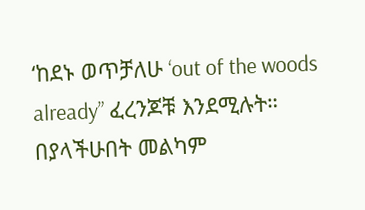‘ከደኑ ወጥቻለሁ ‘out of the woods already” ፈረንጆቹ እንደሚሉት። በያላችሁበት መልካም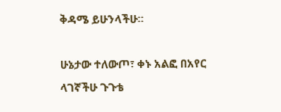ቅዳሜ ይሁንላችሁ።

ሁኔታው ተለውጦ፣ ቀኑ አልፎ በአየር ላገኛችሁ ጉጉቴ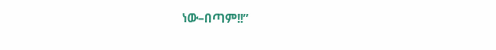ነው–በጣም!!”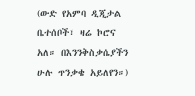(ውድ የአምባ ዲጂታል ቤተሰቦች፣ ዛሬ ኮሮና አለ። በእንንቅስቃሴያችን ሁሉ ጥንቃቄ አይለየን።)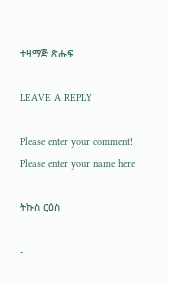ተዛማጅ ጽሑፍ

LEAVE A REPLY

Please enter your comment!
Please enter your name here

ትኩስ ርዕስ

-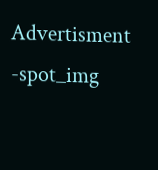Advertisment -spot_img